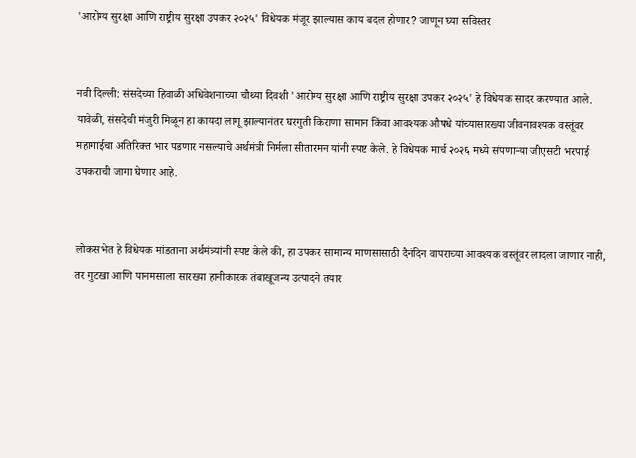'आरोग्य सुरक्षा आणि राष्ट्रीय सुरक्षा उपकर २०२५' विधेयक मंजूर झाल्यास काय बदल होणार? जाणून घ्या सविस्तर


नवी दिल्ली: संसदेच्या हिवाळी अधिवेशनाच्या चौथ्या दिवशी 'आरोग्य सुरक्षा आणि राष्ट्रीय सुरक्षा उपकर २०२५' हे विधेयक सादर करण्यात आले. यावेळी, संसदेची मंजुरी मिळून हा कायदा लागू झाल्यानंतर घरगुती किराणा सामान किंवा आवश्यक औषधे यांच्यासारख्या जीवनावश्यक वस्तूंवर महागाईचा अतिरिक्त भार पडणार नसल्याचे अर्थमंत्री निर्मला सीतारमन यांनी स्पष्ट केले. हे विधेयक मार्च २०२६ मध्ये संपणाऱ्या जीएसटी भरपाई उपकराची जागा घेणार आहे.


लोकसभेत हे विधेयक मांडताना अर्थमंत्र्यांनी स्पष्ट केले की, हा उपकर सामान्य माणसासाठी दैनंदिन वापराच्या आवश्यक वस्तूंवर लादला जाणार नाही, तर गुटखा आणि पानमसाला सारख्या हानीकारक तंबाखूजन्य उत्पादने तयार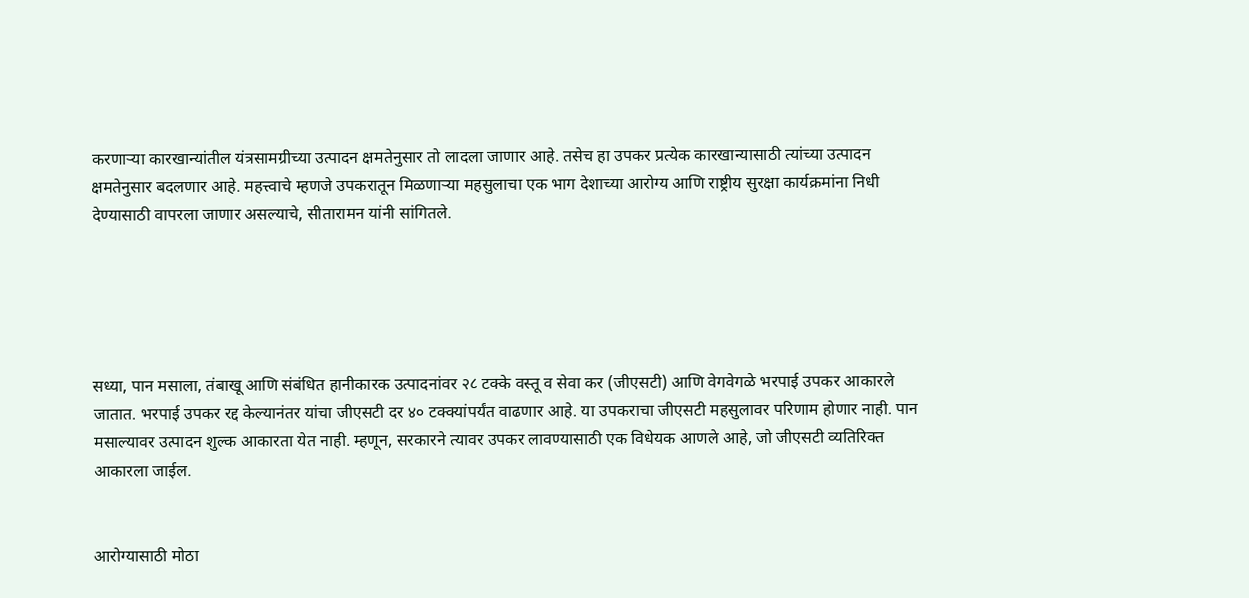करणाऱ्या कारखान्यांतील यंत्रसामग्रीच्या उत्पादन क्षमतेनुसार तो लादला जाणार आहे. तसेच हा उपकर प्रत्येक कारखान्यासाठी त्यांच्या उत्पादन क्षमतेनुसार बदलणार आहे. महत्त्वाचे म्हणजे उपकरातून मिळणाऱ्या महसुलाचा एक भाग देशाच्या आरोग्य आणि राष्ट्रीय सुरक्षा कार्यक्रमांना निधी देण्यासाठी वापरला जाणार असल्याचे, सीतारामन यांनी सांगितले.





सध्या, पान मसाला, तंबाखू आणि संबंधित हानीकारक उत्पादनांवर २८ टक्के वस्तू व सेवा कर (जीएसटी) आणि वेगवेगळे भरपाई उपकर आकारले जातात. भरपाई उपकर रद्द केल्यानंतर यांचा जीएसटी दर ४० टक्क्यांपर्यंत वाढणार आहे. या उपकराचा जीएसटी महसुलावर परिणाम होणार नाही. पान मसाल्यावर उत्पादन शुल्क आकारता येत नाही. म्हणून, सरकारने त्यावर उपकर लावण्यासाठी एक विधेयक आणले आहे, जो जीएसटी व्यतिरिक्त आकारला जाईल.


आरोग्यासाठी मोठा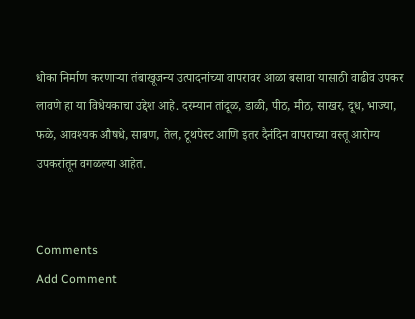धोका निर्माण करणाऱ्या तंबाखूजन्य उत्पादनांच्या वापरावर आळा बसावा यासाठी वाढीव उपकर लावणे हा या विधेयकाचा उद्देश आहे. दरम्यान तांदूळ, डाळी, पीठ, मीठ, साखर, दूध, भाज्या, फळे, आवश्यक औषधे, साबण, तेल, टूथपेस्ट आणि इतर दैनंदिन वापराच्या वस्तू आरोग्य उपकरांतून वगळल्या आहेत.


Comments
Add Comment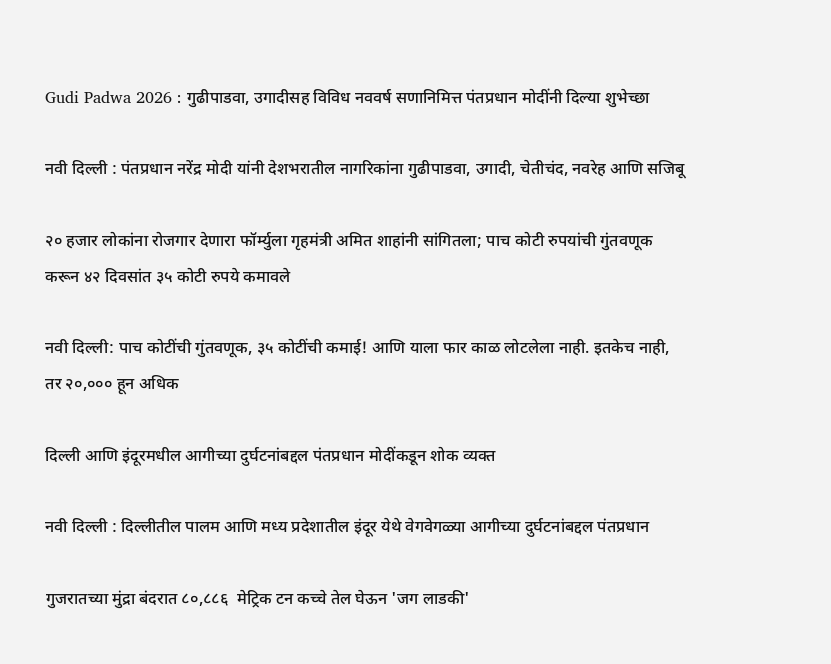Gudi Padwa 2026 : गुढीपाडवा, उगादीसह विविध नववर्ष सणानिमित्त पंतप्रधान मोदींनी दिल्या शुभेच्छा

नवी दिल्ली : पंतप्रधान नरेंद्र मोदी यांनी देशभरातील नागरिकांना गुढीपाडवा, उगादी, चेतीचंद, नवरेह आणि सजिबू

२० हजार लोकांना रोजगार देणारा फॉर्म्युला गृहमंत्री अमित शाहांनी सांगितला; पाच कोटी रुपयांची गुंतवणूक करून ४२ दिवसांत ३५ कोटी रुपये कमावले

नवी दिल्ली: पाच कोटींची गुंतवणूक, ३५ कोटींची कमाई! आणि याला फार काळ लोटलेला नाही. इतकेच नाही, तर २०,००० हून अधिक

दिल्ली आणि इंदूरमधील आगीच्या दुर्घटनांबद्दल पंतप्रधान मोदींकडून शोक व्यक्त

नवी दिल्ली : दिल्लीतील पालम आणि मध्य प्रदेशातील इंदूर येथे वेगवेगळ्या आगीच्या दुर्घटनांबद्दल पंतप्रधान

गुजरातच्या मुंद्रा बंदरात ८०,८८६  मेट्रिक टन कच्चे तेल घेऊन 'जग लाडकी'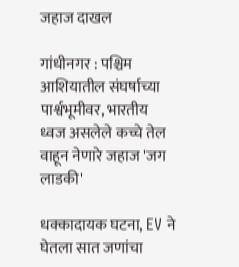जहाज दाखल

गांधीनगर : पश्चिम आशियातील संघर्षाच्या पार्श्वभूमीवर, भारतीय ध्वज असलेले कच्चे तेल वाहून नेणारे जहाज 'जग लाडकी'

धक्कादायक घटना, EV ने घेतला सात जणांचा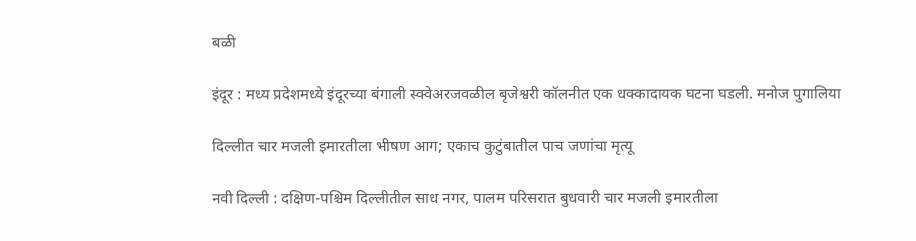बळी

इंदूर : मध्य प्रदेशमध्ये इंदूरच्या बंगाली स्क्वेअरजवळील बृजेश्वरी कॉलनीत एक धक्कादायक घटना घडली. मनोज पुगालिया

दिल्लीत चार मजली इमारतीला भीषण आग; एकाच कुटुंबातील पाच जणांचा मृत्यू

नवी दिल्ली : दक्षिण-पश्चिम दिल्लीतील साध नगर, पालम परिसरात बुधवारी चार मजली इमारतीला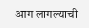आग लागल्याची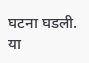घटना घडली. या